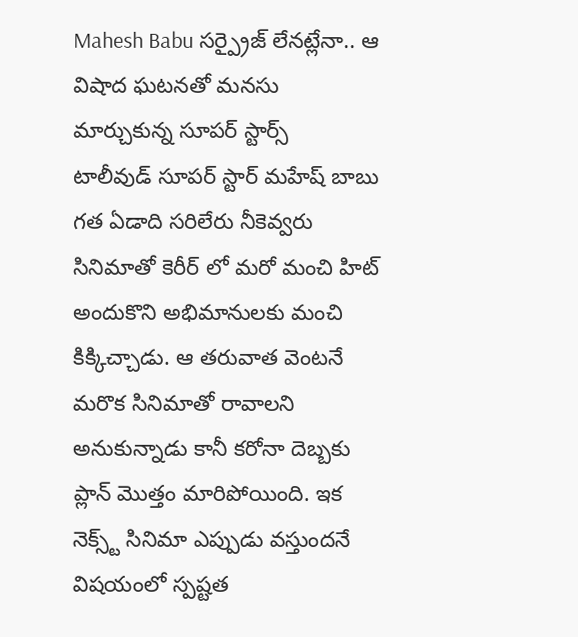Mahesh Babu సర్ప్రైజ్ లేనట్లేనా.. ఆ విషాద ఘటనతో మనసు మార్చుకున్న సూపర్ స్టార్స్
టాలీవుడ్ సూపర్ స్టార్ మహేష్ బాబు గత ఏడాది సరిలేరు నీకెవ్వరు సినిమాతో కెరీర్ లో మరో మంచి హిట్ అందుకొని అభిమానులకు మంచి కిక్కిచ్చాడు. ఆ తరువాత వెంటనే మరొక సినిమాతో రావాలని అనుకున్నాడు కానీ కరోనా దెబ్బకు ప్లాన్ మొత్తం మారిపోయింది. ఇక నెక్స్ట్ సినిమా ఎప్పుడు వస్తుందనే విషయంలో స్పష్టత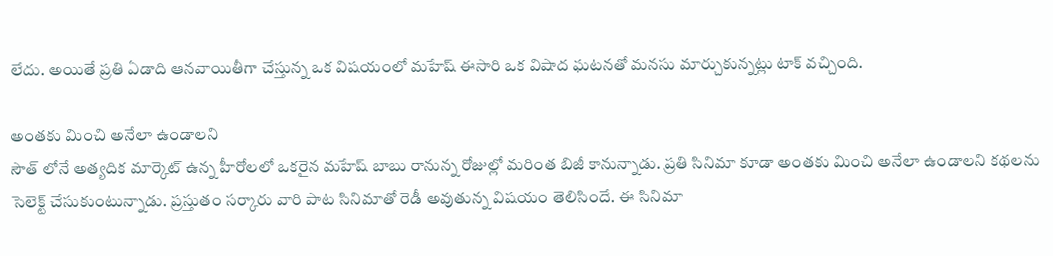లేదు. అయితే ప్రతి ఏడాది ఆనవాయితీగా చేస్తున్న ఒక విషయంలో మహేష్ ఈసారి ఒక విషాద ఘటనతో మనసు మార్చుకున్నట్లు టాక్ వచ్చింది.

అంతకు మించి అనేలా ఉండాలని
సౌత్ లోనే అత్యదిక మార్కెట్ ఉన్న హీరోలలో ఒకరైన మహేష్ బాబు రానున్న రోజుల్లో మరింత బిజీ కానున్నాడు. ప్రతి సినిమా కూడా అంతకు మించి అనేలా ఉండాలని కథలను సెలెక్ట్ చేసుకుంటున్నాడు. ప్రస్తుతం సర్కారు వారి పాట సినిమాతో రెడీ అవుతున్న విషయం తెలిసిందే. ఈ సినిమా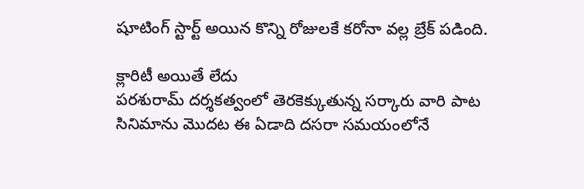షూటింగ్ స్టార్ట్ అయిన కొన్ని రోజులకే కరోనా వల్ల బ్రేక్ పడింది.

క్లారిటీ అయితే లేదు
పరశురామ్ దర్శకత్వంలో తెరకెక్కుతున్న సర్కారు వారి పాట సినిమాను మొదట ఈ ఏడాది దసరా సమయంలోనే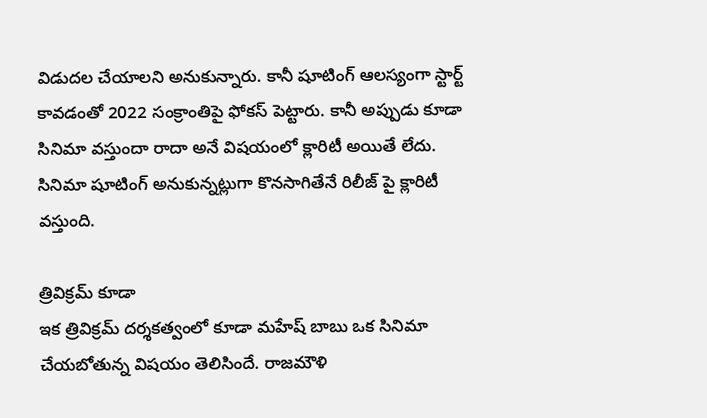విడుదల చేయాలని అనుకున్నారు. కానీ షూటింగ్ ఆలస్యంగా స్టార్ట్ కావడంతో 2022 సంక్రాంతిపై ఫోకస్ పెట్టారు. కానీ అప్పుడు కూడా సినిమా వస్తుందా రాదా అనే విషయంలో క్లారిటీ అయితే లేదు. సినిమా షూటింగ్ అనుకున్నట్లుగా కొనసాగితేనే రిలీజ్ పై క్లారిటీ వస్తుంది.

త్రివిక్రమ్ కూడా
ఇక త్రివిక్రమ్ దర్శకత్వంలో కూడా మహేష్ బాబు ఒక సినిమా చేయబోతున్న విషయం తెలిసిందే. రాజమౌళి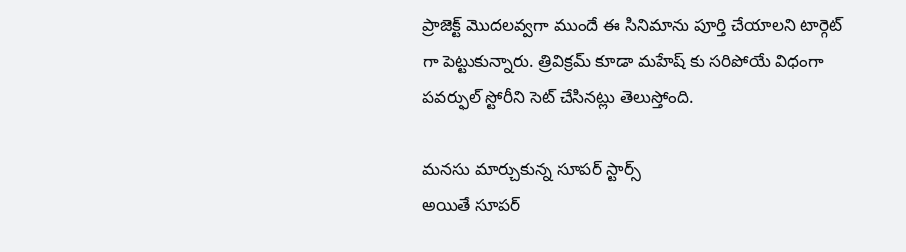ప్రాజెక్ట్ మొదలవ్వగా ముందే ఈ సినిమాను పూర్తి చేయాలని టార్గెట్ గా పెట్టుకున్నారు. త్రివిక్రమ్ కూడా మహేష్ కు సరిపోయే విధంగా పవర్ఫుల్ స్టోరీని సెట్ చేసినట్లు తెలుస్తోంది.

మనసు మార్చుకున్న సూపర్ స్టార్స్
అయితే సూపర్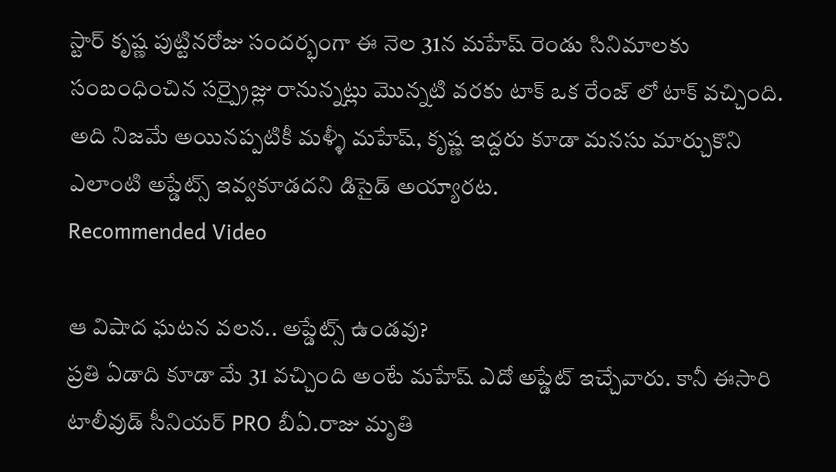స్టార్ కృష్ణ పుట్టినరోజు సందర్భంగా ఈ నెల 31న మహేష్ రెండు సినిమాలకు సంబంధించిన సర్ప్రైజ్లు రానున్నట్లు మొన్నటి వరకు టాక్ ఒక రేంజ్ లో టాక్ వచ్చింది. అది నిజమే అయినప్పటికీ మళ్ళీ మహేష్, కృష్ణ ఇద్దరు కూడా మనసు మార్చుకొని ఎలాంటి అప్డేట్స్ ఇవ్వకూడదని డిసైడ్ అయ్యారట.
Recommended Video

ఆ విషాద ఘటన వలన.. అప్డేట్స్ ఉండవు?
ప్రతి ఏడాది కూడా మే 31 వచ్చింది అంటే మహేష్ ఎదో అప్డేట్ ఇచ్చేవారు. కానీ ఈసారి టాలీవుడ్ సీనియర్ PRO బీఏ.రాజు మృతి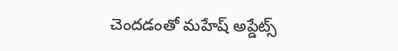చెందడంతో మహేష్ అప్డేట్స్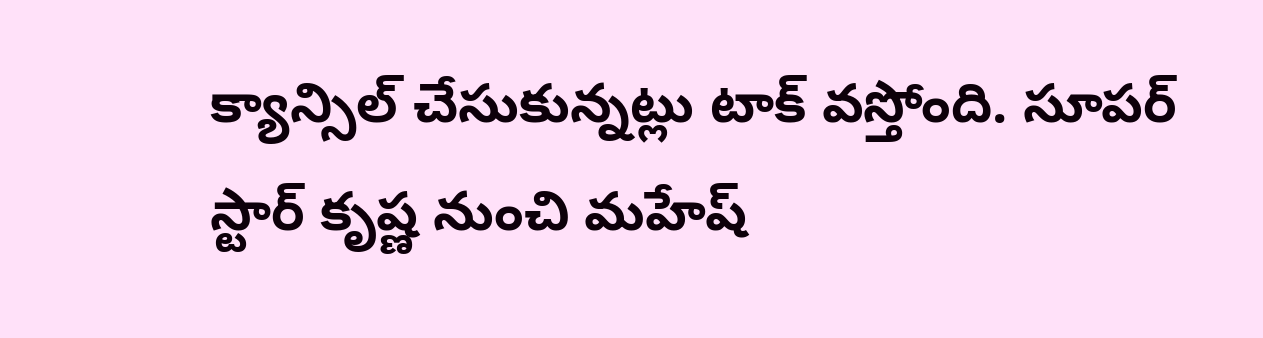క్యాన్సిల్ చేసుకున్నట్లు టాక్ వస్తోంది. సూపర్ స్టార్ కృష్ణ నుంచి మహేష్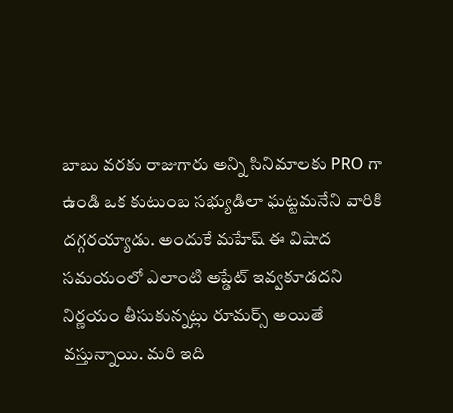బాబు వరకు రాజుగారు అన్ని సినిమాలకు PRO గా ఉండి ఒక కుటుంబ సభ్యుడిలా ఘట్టమనేని వారికి దగ్గరయ్యాడు. అందుకే మహేష్ ఈ విషాద సమయంలో ఎలాంటి అప్డేట్ ఇవ్వకూడదని నిర్ణయం తీసుకున్నట్లు రూమర్స్ అయితే వస్తున్నాయి. మరి ఇది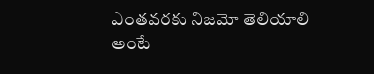ఎంతవరకు నిజమో తెలియాలి అంటే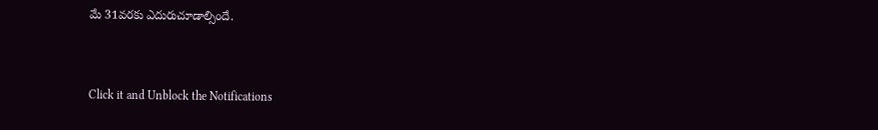మే 31వరకు ఎదురుచూడాల్సిందే.


Click it and Unblock the Notifications